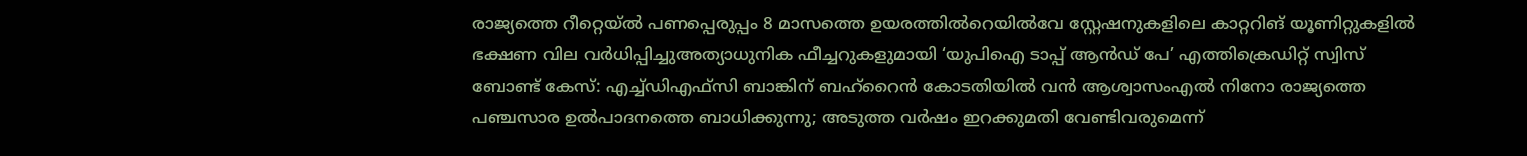രാജ്യത്തെ റീറ്റെയ്ൽ പണപ്പെരുപ്പം 8 മാസത്തെ ഉയരത്തിൽറെയിൽവേ സ്റ്റേഷനുകളിലെ കാറ്ററിങ് യൂണിറ്റുകളിൽ ഭക്ഷണ വില വർധിപ്പിച്ചുഅത്യാധുനിക ഫീച്ചറുകളുമായി ‘യുപിഐ ടാപ്പ് ആൻഡ് പേ’ എത്തിക്രെഡിറ്റ് സ്വിസ് ബോണ്ട് കേസ്: എച്ച്ഡിഎഫ്സി ബാങ്കിന് ബഹ്‌റൈൻ കോടതിയിൽ വൻ ആശ്വാസംഎൽ നിനോ രാജ്യത്തെ പഞ്ചസാര ഉൽപാദനത്തെ ബാധിക്കുന്നു; അടുത്ത വർഷം ഇറക്കുമതി വേണ്ടിവരുമെന്ന്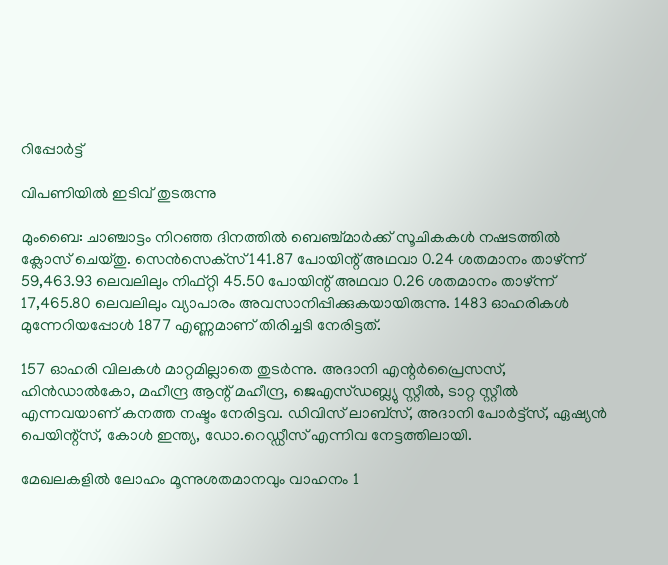റിപ്പോർട്ട്

വിപണിയില്‍ ഇടിവ് തുടരുന്നു

മുംബൈ: ചാഞ്ചാട്ടം നിറഞ്ഞ ദിനത്തില്‍ ബെഞ്ച്മാര്‍ക്ക് സൂചികകള്‍ നഷടത്തില്‍ ക്ലോസ് ചെയ്തു. സെന്‍സെക്‌സ് 141.87 പോയിന്റ് അഥവാ 0.24 ശതമാനം താഴ്ന്ന് 59,463.93 ലെവലിലും നിഫ്റ്റി 45.50 പോയിന്റ് അഥവാ 0.26 ശതമാനം താഴ്ന്ന് 17,465.80 ലെവലിലും വ്യാപാരം അവസാനിപ്പിക്കുകയായിരുന്നു. 1483 ഓഹരികള്‍ മുന്നേറിയപ്പോള്‍ 1877 എണ്ണമാണ് തിരിച്ചടി നേരിട്ടത്.

157 ഓഹരി വിലകള്‍ മാറ്റമില്ലാതെ തുടര്‍ന്നു. അദാനി എന്റര്‍പ്രൈസസ്, ഹിന്‍ഡാല്‍കോ, മഹീന്ദ്ര ആന്റ് മഹീന്ദ്ര, ജെഎസ്ഡബ്ല്യു സ്റ്റീല്‍, ടാറ്റ സ്റ്റീല്‍ എന്നവയാണ് കനത്ത നഷ്ടം നേരിട്ടവ. ഡിവിസ് ലാബ്‌സ്, അദാനി പോര്‍ട്ട്‌സ്, ഏഷ്യന്‍ പെയിന്റ്‌സ്, കോള്‍ ഇന്ത്യ, ഡോ.റെഡ്ഡീസ് എന്നിവ നേട്ടത്തിലായി.

മേഖലകളില്‍ ലോഹം മൂന്നുശതമാനവും വാഹനം 1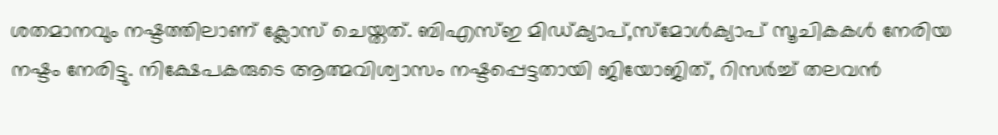ശതമാനവും നഷ്ടത്തിലാണ് ക്ലോസ് ചെയ്തത്. ബിഎസ്ഇ മിഡ്ക്യാപ്,സ്‌മോള്‍ക്യാപ് സൂചികകള്‍ നേരിയ നഷ്ടം നേരിട്ടു. നിക്ഷേപകരുടെ ആത്മവിശ്വാസം നഷ്ടപ്പെട്ടതായി ജിയോജിത്, റിസര്‍ച്ച് തലവന്‍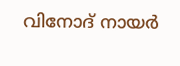വിനോദ് നായര്‍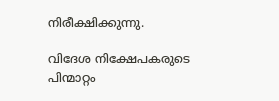നിരീക്ഷിക്കുന്നു.

വിദേശ നിക്ഷേപകരുടെ പിന്മാറ്റം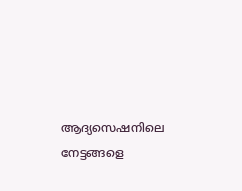ആദ്യസെഷനിലെ നേട്ടങ്ങളെ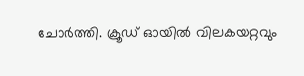ചോര്‍ത്തി. ക്രൂഡ് ഓയില്‍ വിലകയറ്റവും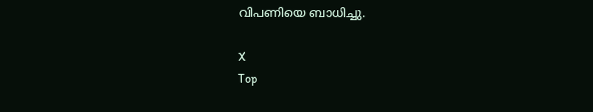വിപണിയെ ബാധിച്ചു.

X
Top